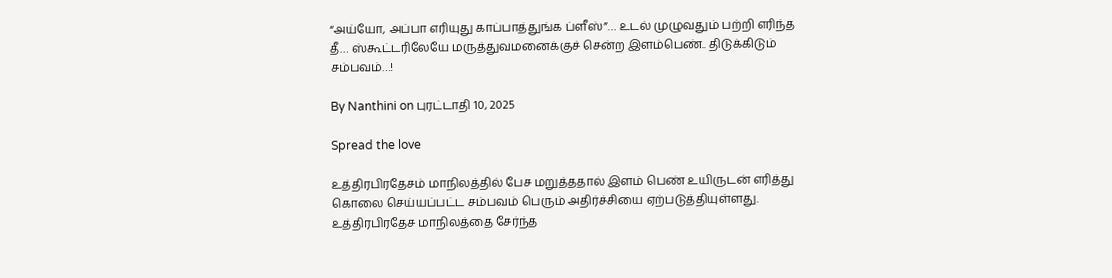“அய்யோ, அப்பா எரியுது காப்பாத்துங்க ப்ளீஸ்”… உடல் முழுவதும் பற்றி எரிந்த தீ… ஸ்கூட்டரிலேயே மருத்துவமனைக்குச் சென்ற இளம்பெண்.. திடுக்கிடும் சம்பவம்…!

By Nanthini on புரட்டாதி 10, 2025

Spread the love

உத்திரபிரதேசம் மாநிலத்தில் பேச மறுத்ததால் இளம் பெண் உயிருடன் எரித்து கொலை செய்யப்பட்ட சம்பவம் பெரும் அதிர்ச்சியை ஏற்படுத்தியுள்ளது. உத்திரபிரதேச மாநிலத்தை சேர்ந்த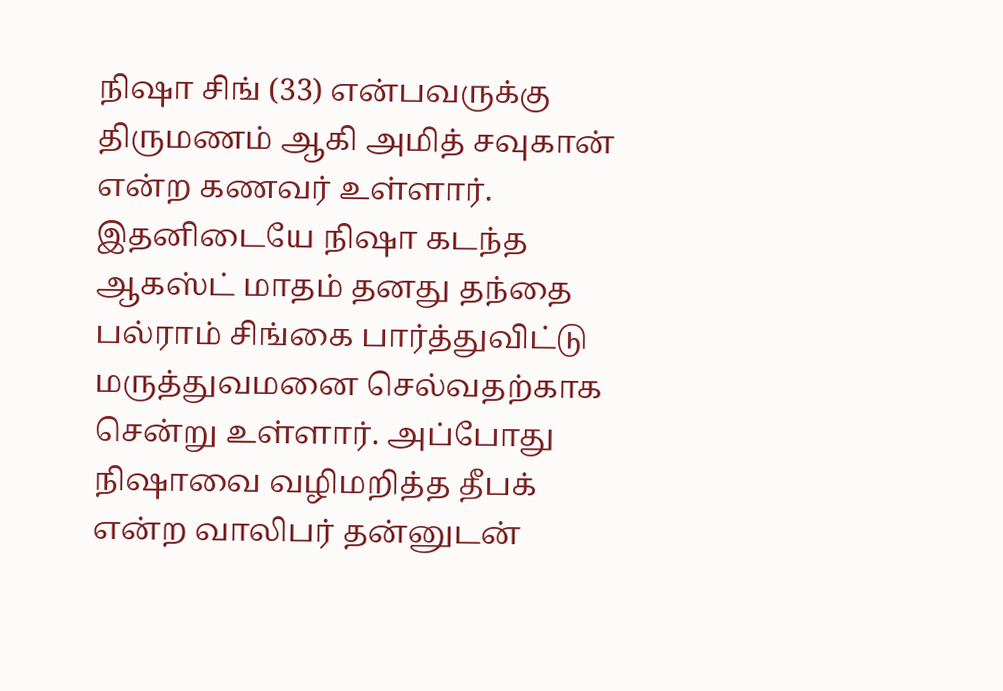நிஷா சிங் (33) என்பவருக்கு திருமணம் ஆகி அமித் சவுகான் என்ற கணவர் உள்ளார். இதனிடையே நிஷா கடந்த ஆகஸ்ட் மாதம் தனது தந்தை பல்ராம் சிங்கை பார்த்துவிட்டு மருத்துவமனை செல்வதற்காக சென்று உள்ளார். அப்போது நிஷாவை வழிமறித்த தீபக் என்ற வாலிபர் தன்னுடன்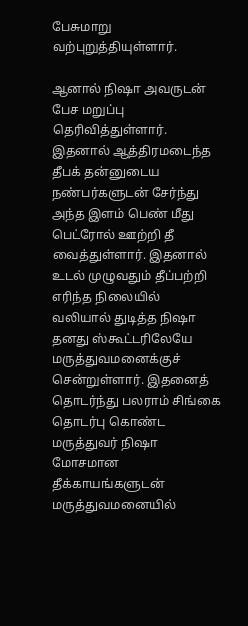பேசுமாறு வற்புறுத்தியுள்ளார்.

ஆனால் நிஷா அவருடன் பேச மறுப்பு தெரிவித்துள்ளார். இதனால் ஆத்திரமடைந்த தீபக் தன்னுடைய நண்பர்களுடன் சேர்ந்து அந்த இளம் பெண் மீது பெட்ரோல் ஊற்றி தீ வைத்துள்ளார். இதனால் உடல் முழுவதும் தீப்பற்றி எரிந்த நிலையில் வலியால் துடித்த நிஷா தனது ஸ்கூட்டரிலேயே மருத்துவமனைக்குச் சென்றுள்ளார். இதனைத் தொடர்ந்து பலராம் சிங்கை தொடர்பு கொண்ட மருத்துவர் நிஷா மோசமான தீக்காயங்களுடன் மருத்துவமனையில்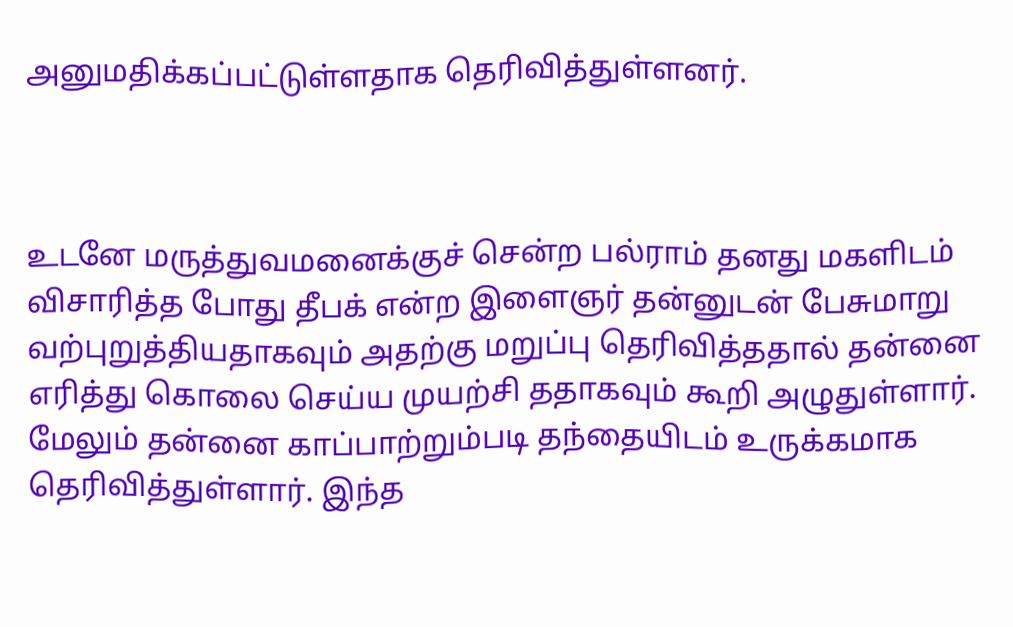அனுமதிக்கப்பட்டுள்ளதாக தெரிவித்துள்ளனர்.



உடனே மருத்துவமனைக்குச் சென்ற பல்ராம் தனது மகளிடம் விசாரித்த போது தீபக் என்ற இளைஞர் தன்னுடன் பேசுமாறு வற்புறுத்தியதாகவும் அதற்கு மறுப்பு தெரிவித்ததால் தன்னை எரித்து கொலை செய்ய முயற்சி ததாகவும் கூறி அழுதுள்ளார். மேலும் தன்னை காப்பாற்றும்படி தந்தையிடம் உருக்கமாக தெரிவித்துள்ளார். இந்த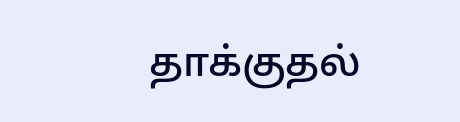தாக்குதல்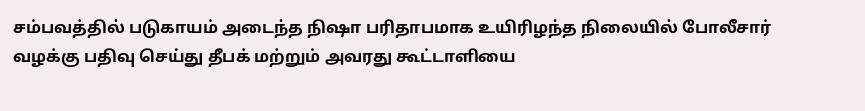சம்பவத்தில் படுகாயம் அடைந்த நிஷா பரிதாபமாக உயிரிழந்த நிலையில் போலீசார் வழக்கு பதிவு செய்து தீபக் மற்றும் அவரது கூட்டாளியை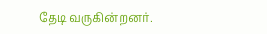தேடி வருகின்றனர்.